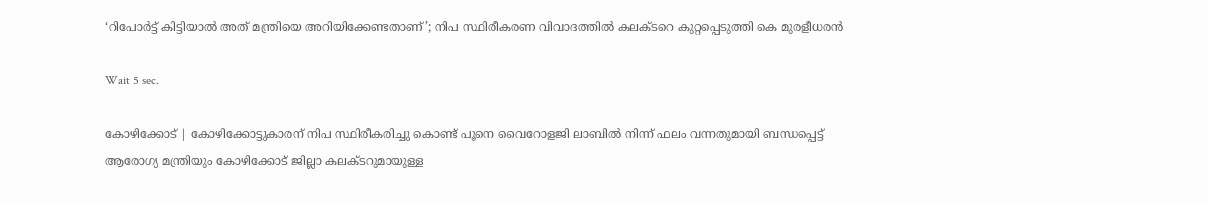‘റിപോര്‍ട്ട് കിട്ടിയാല്‍ അത് മന്ത്രിയെ അറിയിക്കേണ്ടതാണ്’; നിപ സ്ഥിരീകരണ വിവാദത്തില്‍ കലക്ടറെ കുറ്റപ്പെടുത്തി കെ മുരളീധരന്‍

Wait 5 sec.

കോഴിക്കോട് | കോഴിക്കോട്ടുകാരന് നിപ സ്ഥിരീകരിച്ചു കൊണ്ട് പൂനെ വൈറോളജി ലാബില്‍ നിന്ന് ഫലം വന്നതുമായി ബന്ധപ്പെട്ട് ആരോഗ്യ മന്ത്രിയും കോഴിക്കോട് ജില്ലാ കലക്ടറുമായുള്ള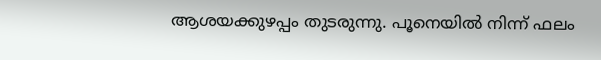ആശയക്കുഴപ്പം തുടരുന്നു. പൂനെയില്‍ നിന്ന് ഫലം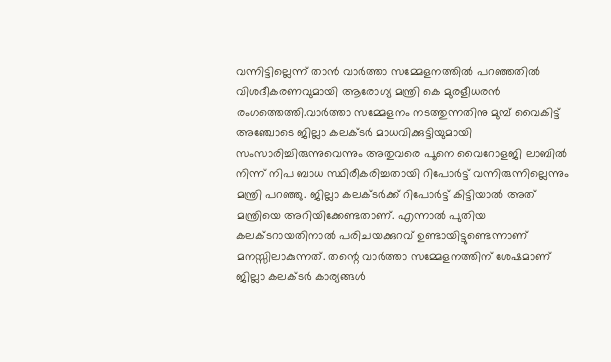വന്നിട്ടില്ലെന്ന് താന്‍ വാര്‍ത്താ സമ്മേളനത്തില്‍ പറഞ്ഞതില്‍ വിശദീകരണവുമായി ആരോഗ്യ മന്ത്രി കെ മുരളീധരന്‍ രംഗത്തെത്തി.വാര്‍ത്താ സമ്മേളനം നടത്തുന്നതിനു മുമ്പ് വൈകിട്ട് അഞ്ചോടെ ജില്ലാ കലക്ടര്‍ മാധവിക്കുട്ടിയുമായി സംസാരിച്ചിരുന്നുവെന്നും അതുവരെ പൂനെ വൈറോളജി ലാബില്‍ നിന്ന് നിപ ബാധ സ്ഥിരീകരിച്ചതായി റിപോര്‍ട്ട് വന്നിരുന്നില്ലെന്നും മന്ത്രി പറഞ്ഞു. ജില്ലാ കലക്ടര്‍ക്ക് റിപോര്‍ട്ട് കിട്ടിയാല്‍ അത് മന്ത്രിയെ അറിയിക്കേണ്ടതാണ്. എന്നാല്‍ പുതിയ കലക്ടറായതിനാല്‍ പരിചയക്കുറവ് ഉണ്ടായിട്ടുണ്ടെന്നാണ് മനസ്സിലാകുന്നത്. തന്റെ വാര്‍ത്താ സമ്മേളനത്തിന് ശേഷമാണ് ജില്ലാ കലക്ടര്‍ കാര്യങ്ങള്‍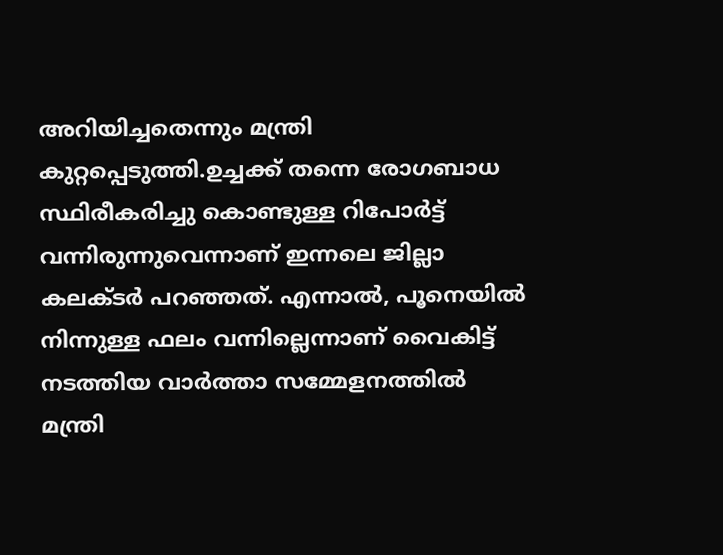അറിയിച്ചതെന്നും മന്ത്രി കുറ്റപ്പെടുത്തി.ഉച്ചക്ക് തന്നെ രോഗബാധ സ്ഥിരീകരിച്ചു കൊണ്ടുള്ള റിപോര്‍ട്ട് വന്നിരുന്നുവെന്നാണ് ഇന്നലെ ജില്ലാ കലക്ടര്‍ പറഞ്ഞത്. എന്നാല്‍, പൂനെയില്‍ നിന്നുള്ള ഫലം വന്നില്ലെന്നാണ് വൈകിട്ട് നടത്തിയ വാര്‍ത്താ സമ്മേളനത്തില്‍ മന്ത്രി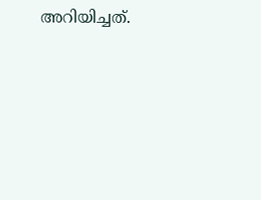അറിയിച്ചത്.